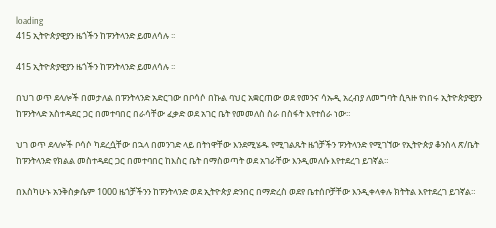loading
415 ኢትዮጵያዊያን ዜጎችን ከፑንትላንድ ይመለሳሉ ፡፡

415 ኢትዮጵያዊያን ዜጎችን ከፑንትላንድ ይመለሳሉ ፡፡

በህገ ወጥ ደላሎች በመታለል በፑንትላንድ አድርገው በቦሳሶ በኩል ባህር አቋርጠው ወደ የመንና ሳኡዲ አረብያ ለመግባት ሲጓዙ የነበሩ ኢትዮጵያዊያን ከፑንትላድ አስተዳደር ጋር በመተባበር በራሳቸው ፈቃድ ወደ አገር ቤት የመመለስ ስራ በስፋት እየተሰራ ነው።

ህገ ወጥ ደላሎች ቦሳሶ ካደረሷቸው በኋላ በመንገድ ላይ በትነዋቸው እንደሚሄዱ የሚገልጹት ዜጎቻችን ፑንትላንድ የሚገኘው የኢትዮጵያ ቆንስላ ጽ/ቤት ከፑንትላንድ የክልል መስተዳደር ጋር በመተባበር ከእስር ቤት በማስወጣት ወደ አገራቸው እንዲመለሱ እየተደረገ ይገኛል።

በእስካሁኑ አንቅስቃሴም 1000 ዜጎቻችንን ከፑንትላንድ ወደ ኢትዮጵያ ድንበር በማድረስ ወደየ ቤተሰቦቻቸው እንዲቀላቀሉ ክትትል እየተደረገ ይገኛል።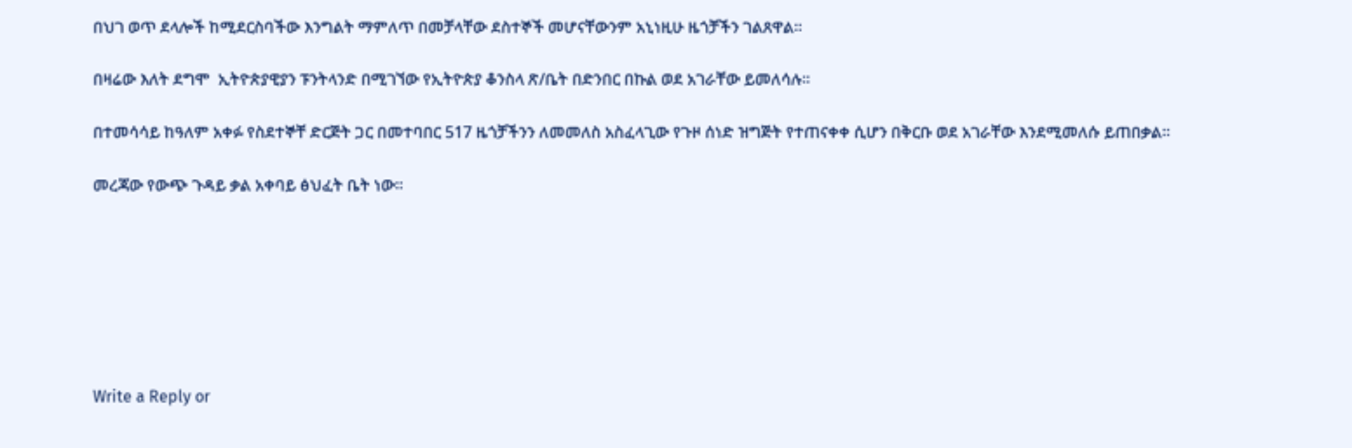በህገ ወጥ ደላሎች ከሚደርስባችው እንግልት ማምለጥ በመቻላቸው ደስተኞች መሆናቸውንም አኒነዚሁ ዜጎቻችን ገልጸዋል።

በዛሬው እለት ደግሞ  ኢትዮጵያዊያን ፑንትላንድ በሚገኘው የኢትዮጵያ ቆንስላ ጽ/ቤት በድንበር በኩል ወደ አገራቸው ይመለሳሉ።

በተመሳሳይ ከዓለም አቀፉ የስደተኞቸ ድርጅት ጋር በመተባበር 517 ዜጎቻችንን ለመመለስ አስፈላጊው የጉዞ ሰነድ ዝግጅት የተጠናቀቀ ሲሆን በቅርቡ ወደ አገራቸው እንደሚመለሱ ይጠበቃል።

መረጃው የውጭ ጉዳይ ቃል አቀባይ ፅህፈት ቤት ነው፡፡







Write a Reply or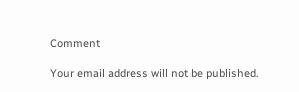Comment

Your email address will not be published.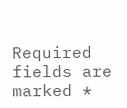Required fields are marked *